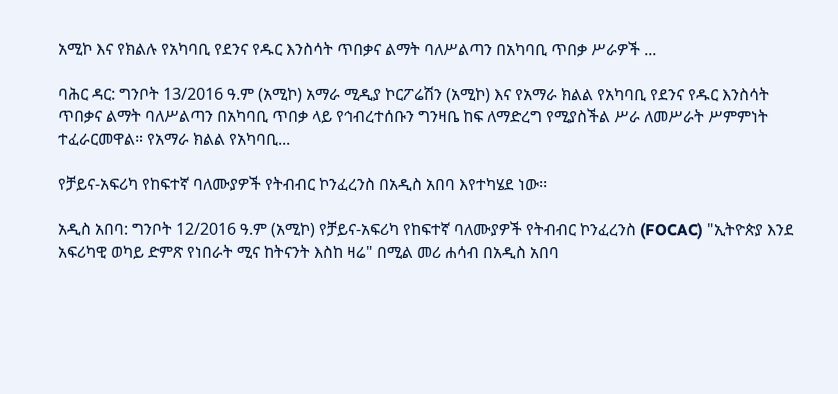አሚኮ እና የክልሉ የአካባቢ የደንና የዱር እንስሳት ጥበቃና ልማት ባለሥልጣን በአካባቢ ጥበቃ ሥራዎች ...

ባሕር ዳር: ግንቦት 13/2016 ዓ.ም (አሚኮ) አማራ ሚዲያ ኮርፖሬሽን (አሚኮ) እና የአማራ ክልል የአካባቢ የደንና የዱር እንስሳት ጥበቃና ልማት ባለሥልጣን በአካባቢ ጥበቃ ላይ የኅብረተሰቡን ግንዛቤ ከፍ ለማድረግ የሚያስችል ሥራ ለመሥራት ሥምምነት ተፈራርመዋል። የአማራ ክልል የአካባቢ...

የቻይና-አፍሪካ የከፍተኛ ባለሙያዎች የትብብር ኮንፈረንስ በአዲስ አበባ እየተካሄደ ነው፡፡

አዲስ አበባ: ግንቦት 12/2016 ዓ.ም (አሚኮ) የቻይና-አፍሪካ የከፍተኛ ባለሙያዎች የትብብር ኮንፈረንስ (FOCAC) "ኢትዮጵያ እንደ አፍሪካዊ ወካይ ድምጽ የነበራት ሚና ከትናንት እስከ ዛሬ" በሚል መሪ ሐሳብ በአዲስ አበባ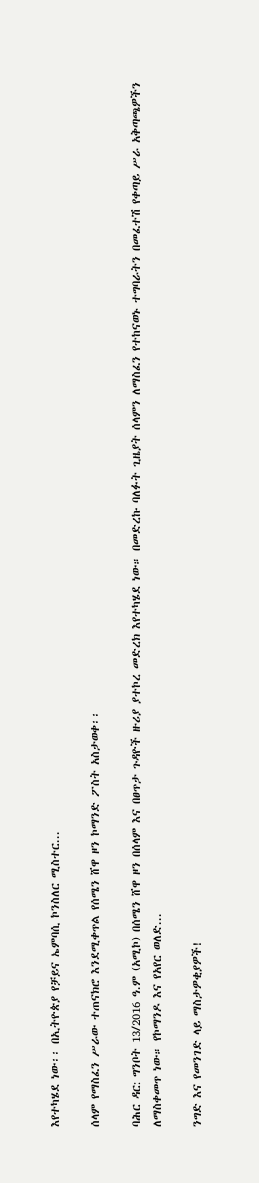እየተካሄደ ነው፡፡ በኢትዮጵያ የቻይና ኤምባሲ ኮንስለር ሚስተር...

ሰላም የማስፈን ሥራው ተጠናክሮ እንደሚቀጥል የሰሜን ሸዋ ዞን ኮማንድ ፖስት አስታወቀ፡፡

ባሕር ዳር: ግንቦት 13/2016 ዓ.ም (አሚኮ) በሰሜን ሸዋ ዞን በሰላም እና በፀጥታ ጉዳዮች ዙሪያ ያተኮረ መድረክ እየተካሄደ ነው። በመድረኩ ባለፉት ጊዜያት ሰላምን ለማስፈን የተከናወኑ ተግባራትን በመፈተሽ የቀጣይ ሥራ አቅጣጫዎችን ለማስቀመጥ ነው። የኮማንዶ እና የአየር ወለድ...

ንግድ እና የመንገድ ላይ ማስታዎቂያዎች!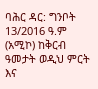ባሕር ዳር: ግንቦት 13/2016 ዓ.ም (አሚኮ) ከቅርብ ዓመታት ወዲህ ምርት እና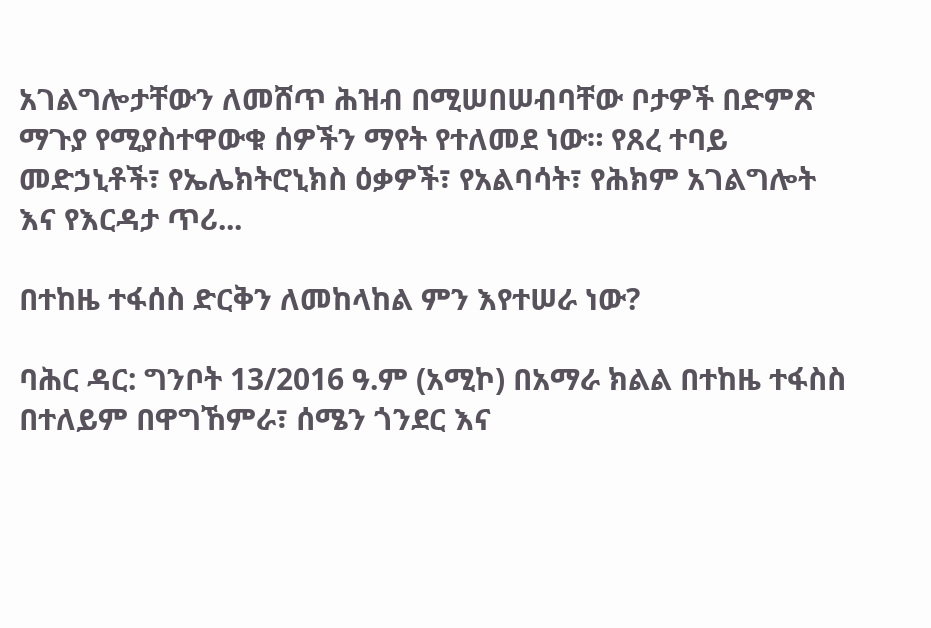አገልግሎታቸውን ለመሸጥ ሕዝብ በሚሠበሠብባቸው ቦታዎች በድምጽ ማጉያ የሚያስተዋውቁ ሰዎችን ማየት የተለመደ ነው። የጸረ ተባይ መድኃኒቶች፣ የኤሌክትሮኒክስ ዕቃዎች፣ የአልባሳት፣ የሕክም አገልግሎት እና የእርዳታ ጥሪ...

በተከዜ ተፋሰስ ድርቅን ለመከላከል ምን እየተሠራ ነው?

ባሕር ዳር: ግንቦት 13/2016 ዓ.ም (አሚኮ) በአማራ ክልል በተከዜ ተፋስስ በተለይም በዋግኸምራ፣ ሰሜን ጎንደር እና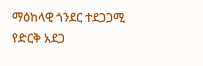ማዕከላዊ ጎንደር ተደጋጋሚ የድርቅ አደጋ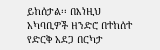ይከሰታል፡፡ በእነዚህ አካባቢዎች ዘንድሮ በተከሰተ የድርቅ አደጋ በርካታ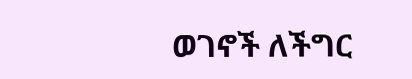ወገኖች ለችግር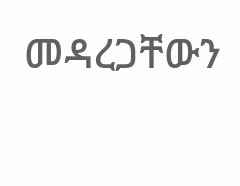መዳረጋቸውን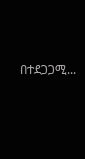በተደጋጋሚ...